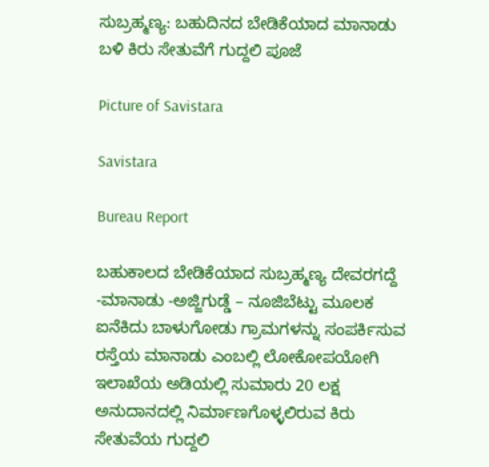ಸುಬ್ರಹ್ಮಣ್ಯ: ಬಹುದಿನದ ಬೇಡಿಕೆಯಾದ ಮಾನಾಡು ಬಳಿ ಕಿರು ಸೇತುವೆಗೆ ಗುದ್ದಲಿ ಪೂಜೆ

Picture of Savistara

Savistara

Bureau Report

ಬಹುಕಾಲದ ಬೇಡಿಕೆಯಾದ ಸುಬ್ರಹ್ಮಣ್ಯ ದೇವರಗದ್ದೆ -ಮಾನಾಡು -ಅಜ್ಜಿಗುಡ್ಡೆ – ನೂಜಿಬೆಟ್ಟು ಮೂಲಕ ಐನೆಕಿದು ಬಾಳುಗೋಡು ಗ್ರಾಮಗಳನ್ನು ಸಂಪರ್ಕಿಸುವ ರಸ್ತೆಯ ಮಾನಾಡು ಎಂಬಲ್ಲಿ ಲೋಕೋಪಯೋಗಿ ಇಲಾಖೆಯ ಅಡಿಯಲ್ಲಿ ಸುಮಾರು 20 ಲಕ್ಷ ಅನುದಾನದಲ್ಲಿ ನಿರ್ಮಾಣಗೊಳ್ಳಲಿರುವ ಕಿರು ಸೇತುವೆಯ ಗುದ್ದಲಿ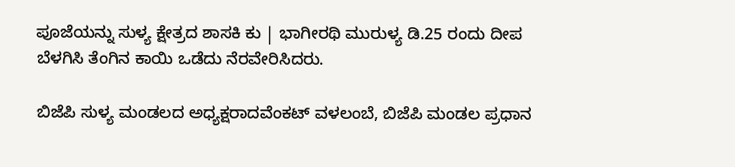ಪೂಜೆಯನ್ನು ಸುಳ್ಯ ಕ್ಷೇತ್ರದ ಶಾಸಕಿ ಕು | ಭಾಗೀರಥಿ ಮುರುಳ್ಯ ಡಿ.25 ರಂದು ದೀಪ ಬೆಳಗಿಸಿ ತೆಂಗಿನ ಕಾಯಿ ಒಡೆದು ನೆರವೇರಿಸಿದರು.

ಬಿಜೆಪಿ ಸುಳ್ಯ ಮಂಡಲದ ಅಧ್ಯಕ್ಷರಾದವೆಂಕಟ್ ವಳಲಂಬೆ, ಬಿಜೆಪಿ ಮಂಡಲ ಪ್ರಧಾನ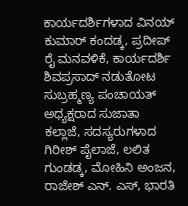ಕಾರ್ಯದರ್ಶಿಗಳಾದ ವಿನಯ್ ಕುಮಾರ್ ಕಂದಡ್ಕ, ಪ್ರದೀಪ್ ರೈ ಮನವಳಿಕೆ, ಕಾರ್ಯದರ್ಶಿ ಶಿವಪ್ರಸಾದ್ ನಡುತೋಟ ಸುಬ್ರಹ್ಮಣ್ಯ ಪಂಚಾಯತ್ ಅಧ್ಯಕ್ಷರಾದ ಸುಜಾತಾ ಕಲ್ಲಾಜೆ, ಸದಸ್ಯರುಗಳಾದ ಗಿರೀಶ್ ಪೈಲಾಜೆ, ಲಲಿತ ಗುಂಡಡ್ಕ, ಮೋಹಿನಿ ಅಂಜನ, ರಾಜೇಶ್ ಎನ್. ಎಸ್, ಭಾರತಿ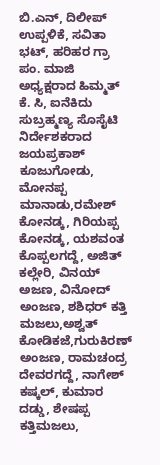ಬಿ.ಎನ್, ದಿಲೀಪ್‌ ಉಪ್ಪಳಿಕೆ, ಸವಿತಾ ಭಟ್, ಹರಿಹರ ಗ್ರಾ ಪಂ. ಮಾಜಿ ಅಧ್ಯಕ್ಷರಾದ ಹಿಮ್ಮತ್ ಕೆ. ಸಿ, ಐನೆಕಿದು ಸುಬ್ರಹ್ಮಣ್ಯ ಸೊಸೈಟಿ ನಿರ್ದೇಶಕರಾದ ಜಯಪ್ರಕಾಶ್ ಕೂಜುಗೋಡು, ಮೋನಪ್ಪ ಮಾನಾಡು,ರಮೇಶ್‌ ಕೋನಡ್ಕ, ಗಿರಿಯಪ್ಪ ಕೋನಡ್ಕ, ಯಶವಂತ ಕೊಪ್ಪಲಗದ್ದೆ, ಅಜಿತ್ ಕಲ್ಲೇರಿ, ವಿನಯ್ ಅಜಣ, ವಿನೋದ್ ಅಂಜಣ, ಶಶಿಧ‌ರ್ ಕತ್ತಿ ಮಜಲು,ಅಶ್ವತ್ ಕೋಡಿಕಜೆ,ಗುರುಕಿರಣ್ ಅಂಜಣ, ರಾಮಚಂದ್ರ ದೇವರಗದ್ದೆ, ನಾಗೇಶ್ ಕಷ್ಕಲ್, ಕುಮಾರ ದಡ್ಡು, ಶೇಷಪ್ಪ ಕತ್ತಿಮಜಲು,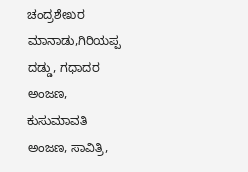ಚಂದ್ರಶೇಖರ ಮಾನಾಡು,ಗಿರಿಯಪ್ಪ ದಡ್ಡು, ಗಧಾದರ ಅಂಜಣ, ಕುಸುಮಾವತಿ ಅಂಜಣ, ಸಾವಿತ್ರಿ,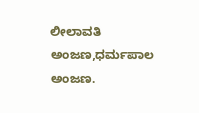ಲೀಲಾವತಿ ಅಂಜಣ,ಧರ್ಮಪಾಲ ಅಂಜಣ.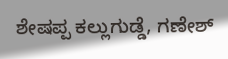ಶೇಷಪ್ಪ ಕಲ್ಲುಗುಡ್ಡೆ, ಗಣೇಶ್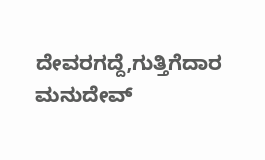ದೇವರಗದ್ದೆ,ಗುತ್ತಿಗೆದಾರ ಮನುದೇವ್‌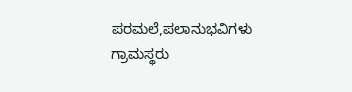ಪರಮಲೆ,ಪಲಾನುಭವಿಗಳು ಗ್ರಾಮಸ್ಥರು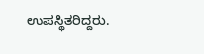ಉಪಸ್ಥಿತರಿದ್ದರು.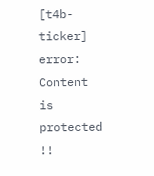[t4b-ticker]
error: Content is protected !!